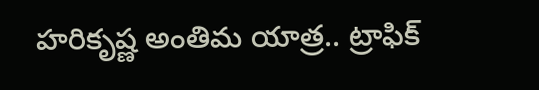హరికృష్ణ అంతిమ యాత్ర.. ట్రాఫిక్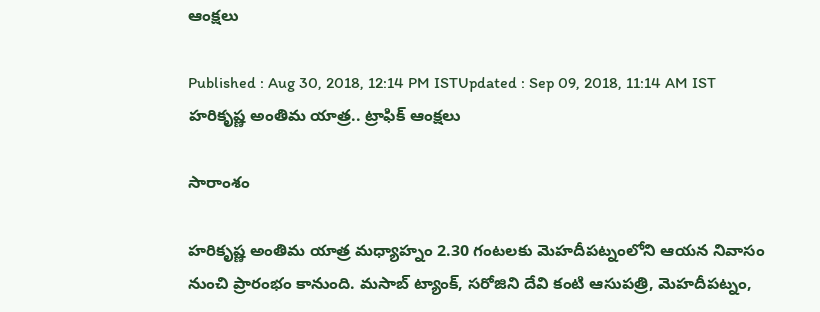ఆంక్షలు

Published : Aug 30, 2018, 12:14 PM ISTUpdated : Sep 09, 2018, 11:14 AM IST
హరికృష్ణ అంతిమ యాత్ర.. ట్రాఫిక్ ఆంక్షలు

సారాంశం

హరికృష్ణ అంతిమ యాత్ర మధ్యాహ్నం 2.30 గంటలకు మెహదీపట్నంలోని ఆయన నివాసం నుంచి ప్రారంభం కానుంది. మసాబ్ ట్యాంక్, సరోజిని దేవి కంటి ఆసుపత్రి, మెహదీపట్నం,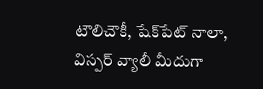టౌలిచౌకీ, షేక్‌పేట్ నాలా, విస్పర్ వ్యాలీ మీదుగా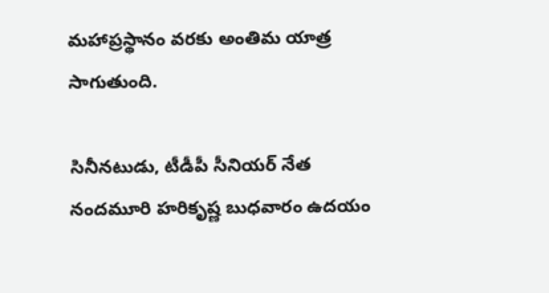మహాప్రస్థానం వరకు అంతిమ యాత్ర సాగుతుంది.

సినీనటుడు, టీడీపీ సీనియర్ నేత నందమూరి హరికృష్ణ బుధవారం ఉదయం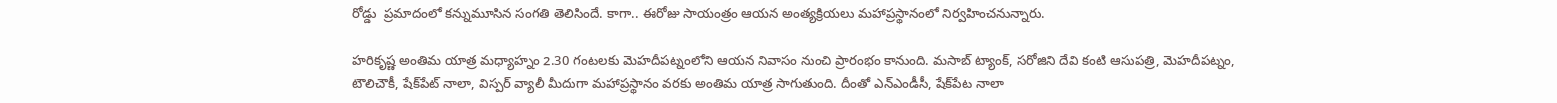రోడ్డు  ప్రమాదంలో కన్నుమూసిన సంగతి తెలిసిందే. కాగా.. ఈరోజు సాయంత్రం ఆయన అంత్యక్రియలు మహాప్రస్థానంలో నిర్వహించనున్నారు.

హరికృష్ణ అంతిమ యాత్ర మధ్యాహ్నం 2.30 గంటలకు మెహదీపట్నంలోని ఆయన నివాసం నుంచి ప్రారంభం కానుంది. మసాబ్ ట్యాంక్, సరోజిని దేవి కంటి ఆసుపత్రి, మెహదీపట్నం, టౌలిచౌకీ, షేక్‌పేట్ నాలా, విస్పర్ వ్యాలీ మీదుగా మహాప్రస్థానం వరకు అంతిమ యాత్ర సాగుతుంది. దీంతో ఎన్ఎండీసీ, షేక్‌పేట నాలా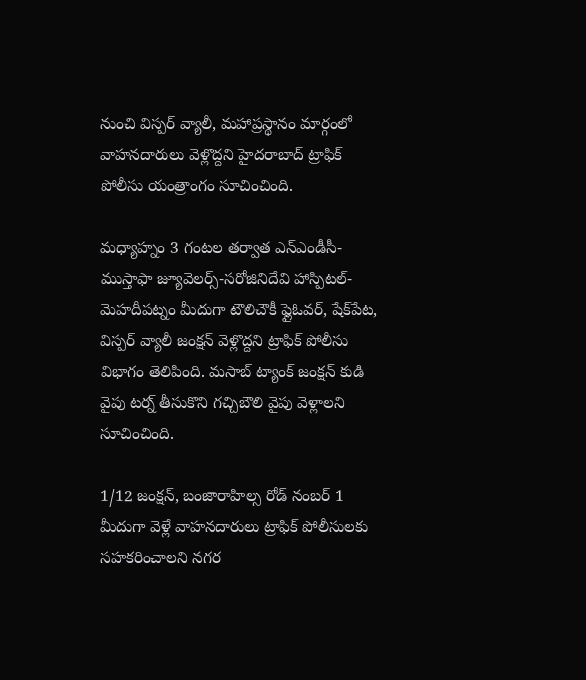నుంచి విస్పర్ వ్యాలీ, మహాప్రస్థానం మార్గంలో వాహనదారులు వెళ్లొద్దని హైదరాబాద్ ట్రాఫిక్ పోలీసు యంత్రాంగం సూచించింది.

మధ్యాహ్నం 3 గంటల తర్వాత ఎన్ఎండీసీ-ముస్తాఫా జ్యూవెలర్స్-సరోజినిదేవి హాస్పిటల్-మెహదీపట్నం మీదుగా టౌలిచౌకీ ఫ్లైఓవర్, షేక్‌పేట, విస్పర్ వ్యాలీ జంక్షన్ వెళ్లొద్దని ట్రాఫిక్ పోలీసు విభాగం తెలిపింది. మసాబ్ ట్యాంక్ జంక్షన్ కుడి వైపు టర్న్ తీసుకొని గచ్చిబౌలి వైపు వెళ్లాలని సూచించింది.

1/12 జంక్షన్, బంజారాహిల్స రోడ్ నంబర్ 1 మీదుగా వెళ్లే వాహనదారులు ట్రాఫిక్ పోలీసులకు సహకరించాలని నగర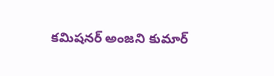కమిషనర్ అంజని కుమార్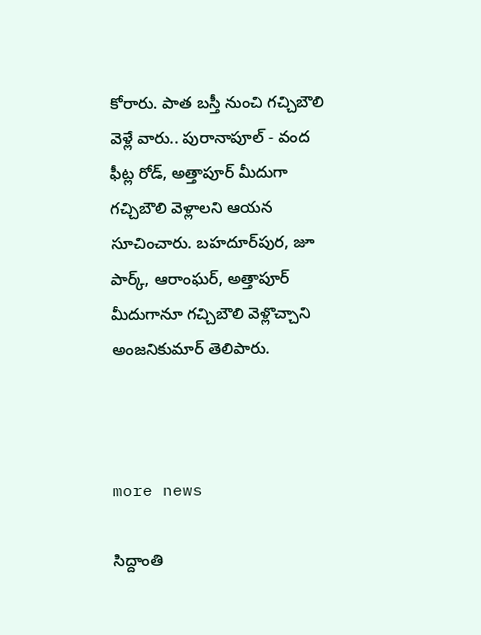కోరారు. పాత బస్తీ నుంచి గచ్చిబౌలి వెళ్లే వారు.. పురానాపూల్ - వంద ఫీట్ల రోడ్, అత్తాపూర్ మీదుగా గచ్చిబౌలి వెళ్లాలని ఆయన సూచించారు. బహదూర్‌పుర, జూ పార్క్, ఆరాంఘర్, అత్తాపూర్ మీదుగానూ గచ్చిబౌలి వెళ్లొచ్చాని అంజనికుమార్ తెలిపారు.



more news

సిద్దాంతి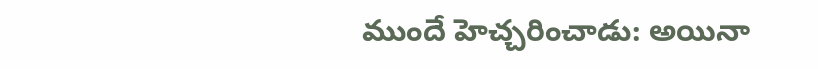ముందే హెచ్చరించాడు: అయినా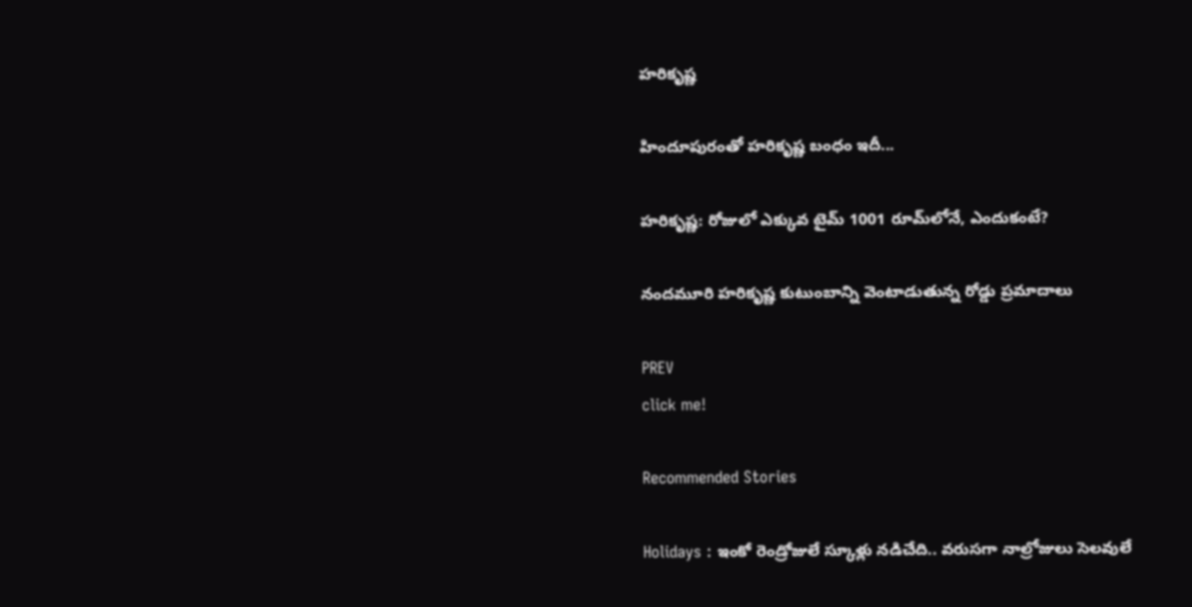హరికృష్ణ

హిందూపురంతో హరికృష్ణ బంధం ఇదీ...

హరికృష్ణ: రోజులో ఎక్కువ టైమ్ 1001 రూమ్‌లోనే, ఎందుకంటే?

నందమూరి హరికృష్ణ కుటుంబాన్ని వెంటాడుతున్న రోడ్డు ప్రమాదాలు

PREV
click me!

Recommended Stories

Holidays : ఇంకో రెండ్రోజులే స్కూళ్లు నడిచేది.. వరుసగా నాల్రోజులు సెలవులే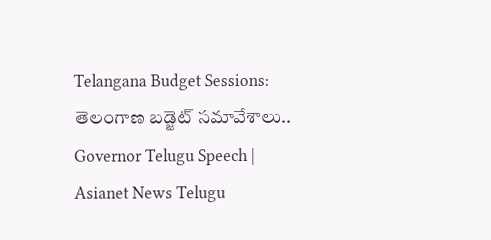Telangana Budget Sessions: తెలంగాణ బడ్జెట్ సమావేశాలు.. Governor Telugu Speech | Asianet News Telugu